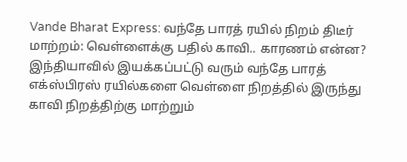Vande Bharat Express: வந்தே பாரத் ரயில் நிறம் திடீர் மாற்றம்: வெள்ளைக்கு பதில் காவி.. காரணம் என்ன?
இந்தியாவில் இயக்கப்பட்டு வரும் வந்தே பாரத் எக்ஸ்பிரஸ் ரயில்களை வெள்ளை நிறத்தில் இருந்து காவி நிறத்திற்கு மாற்றும்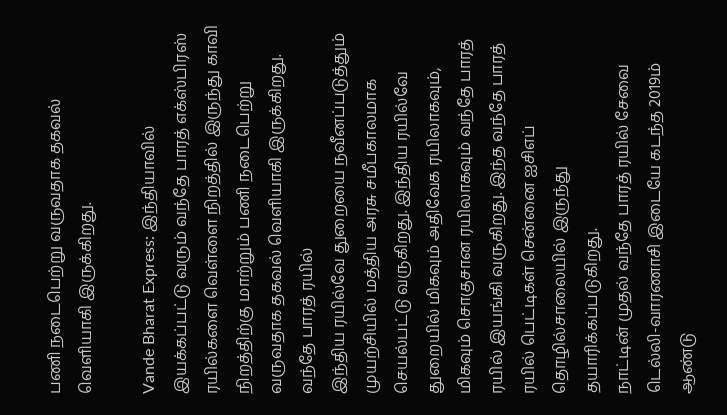பணி நடைபெற்று வருவதாக தகவல் வெளியாகி இருக்கிறது.

Vande Bharat Express: இந்தியாவில் இயக்கப்பட்டு வரும் வந்தே பாரத் எக்ஸ்பிரஸ் ரயில்களை வெள்ளை நிறத்தில் இருந்து காவி நிறத்திற்கு மாற்றும் பணி நடைபெற்று வருவதாக தகவல் வெளியாகி இருக்கிறது.
வந்தே பாரத் ரயில்
இந்திய ரயில்வே துறையை நவீனப்படுத்தும் முயற்சியில் மத்திய அரசு சமீபகாலமாக செயல்பட்டு வருகிறது. இந்திய ரயில்வே துறையில் மிகவும் அதிவேக ரயிலாகவும், மிகவும் சொகுசான ரயிலாகவும் வந்தே பாரத் ரயில் இயங்கி வருகிறது. இந்த வந்தே பாரத் ரயில் பெட்டிகள் சென்னை ஐசிஎப் தொழில்சாலையில் இருந்து தயாரிக்கப்படுகிறது.
நாட்டின் முதல் வந்தே பாரத் ரயில் சேவை டெல்லி-வாரணாசி இடையே கடந்த 2019ம் ஆண்டு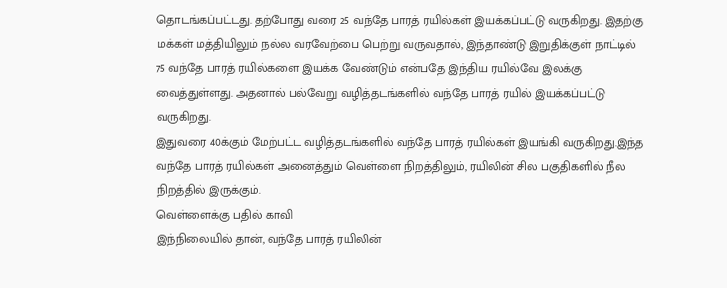தொடங்கப்பட்டது. தற்போது வரை 25 வந்தே பாரத் ரயில்கள் இயக்கப்பட்டு வருகிறது. இதற்கு மக்கள் மத்தியிலும் நல்ல வரவேற்பை பெற்று வருவதால், இந்தாண்டு இறுதிக்குள் நாட்டில் 75 வந்தே பாரத் ரயில்களை இயக்க வேண்டும் என்பதே இந்திய ரயில்வே இலக்கு வைத்துள்ளது. அதனால் பல்வேறு வழித்தடங்களில் வந்தே பாரத் ரயில் இயக்கப்பட்டு வருகிறது.
இதுவரை 40க்கும் மேற்பட்ட வழித்தடங்களில் வந்தே பாரத் ரயில்கள் இயங்கி வருகிறது.இந்த வந்தே பாரத் ரயில்கள் அனைத்தும் வெள்ளை நிறத்திலும், ரயிலின் சில பகுதிகளில் நீல நிறத்தில் இருக்கும்.
வெள்ளைக்கு பதில் காவி
இந்நிலையில் தான், வந்தே பாரத் ரயிலின்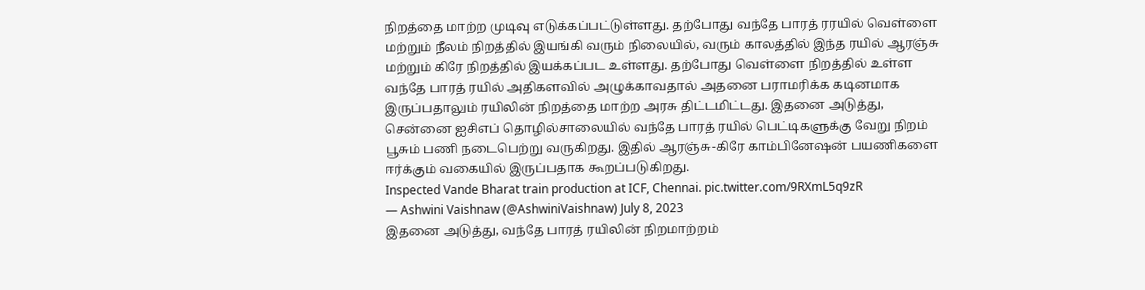நிறத்தை மாற்ற முடிவு எடுக்கப்பட்டுள்ளது. தற்போது வந்தே பாரத் ரரயில் வெள்ளை மற்றும் நீலம் நிறத்தில் இயங்கி வரும் நிலையில், வரும் காலத்தில் இந்த ரயில் ஆரஞ்சு மற்றும் கிரே நிறத்தில் இயக்கப்பட உள்ளது. தற்போது வெள்ளை நிறத்தில் உள்ள வந்தே பாரத் ரயில் அதிகளவில் அழுக்காவதால் அதனை பராமரிக்க கடினமாக இருப்பதாலும் ரயிலின் நிறத்தை மாற்ற அரசு திட்டமிட்டது. இதனை அடுத்து, சென்னை ஐசிஎப் தொழில்சாலையில் வந்தே பாரத் ரயில் பெட்டிகளுக்கு வேறு நிறம் பூசும் பணி நடைபெற்று வருகிறது. இதில் ஆரஞ்சு-கிரே காம்பினேஷன் பயணிகளை ஈர்க்கும் வகையில் இருப்பதாக கூறப்படுகிறது.
Inspected Vande Bharat train production at ICF, Chennai. pic.twitter.com/9RXmL5q9zR
— Ashwini Vaishnaw (@AshwiniVaishnaw) July 8, 2023
இதனை அடுத்து, வந்தே பாரத் ரயிலின் நிறமாற்றம்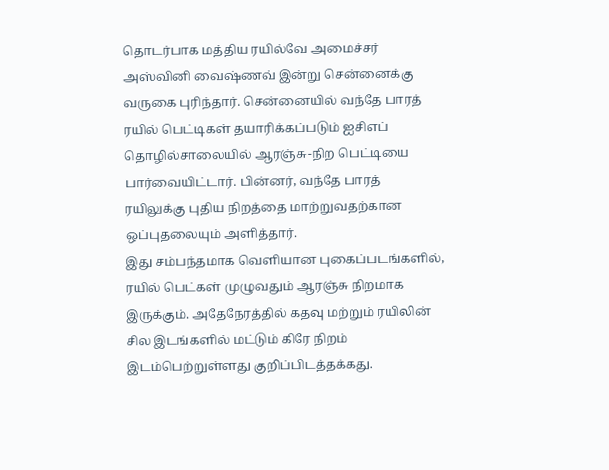தொடர்பாக மத்திய ரயில்வே அமைச்சர் அஸ்வினி வைஷ்ணவ் இன்று சென்னைக்கு வருகை புரிந்தார். சென்னையில் வந்தே பாரத் ரயில் பெட்டிகள் தயாரிக்கப்படும் ஐசிஎப் தொழில்சாலையில் ஆரஞ்சு-நிற பெட்டியை பார்வையிட்டார். பின்னர், வந்தே பாரத் ரயிலுக்கு புதிய நிறத்தை மாற்றுவதற்கான ஒப்புதலையும் அளித்தார்.
இது சம்பந்தமாக வெளியான புகைப்படங்களில், ரயில் பெட்கள் முழுவதும் ஆரஞ்சு நிறமாக இருக்கும். அதேநேரத்தில் கதவு மற்றும் ரயிலின் சில இடங்களில் மட்டும் கிரே நிறம் இடம்பெற்றுள்ளது குறிப்பிடத்தக்கது.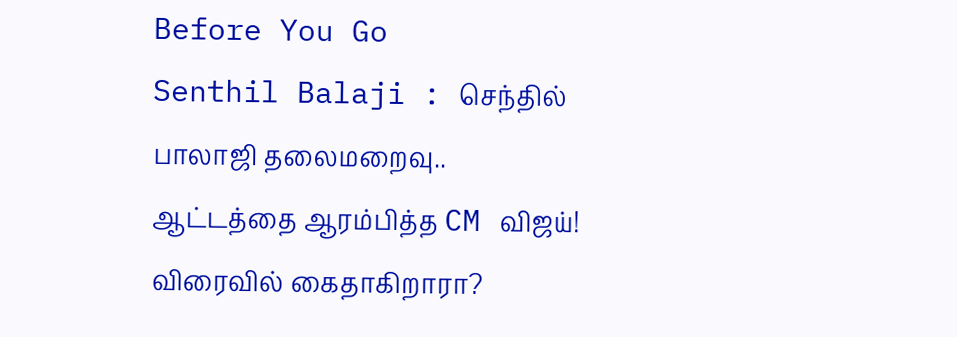Before You Go
Senthil Balaji : செந்தில் பாலாஜி தலைமறைவு.. ஆட்டத்தை ஆரம்பித்த CM விஜய்! விரைவில் கைதாகிறாரா?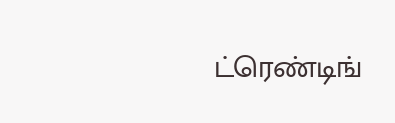ட்ரெண்டிங்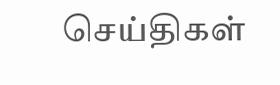செய்திகள்